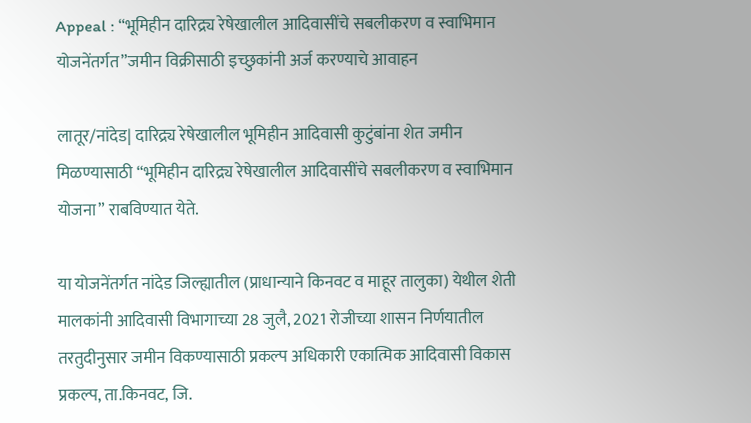Appeal : “भूमिहीन दारिद्र्य रेषेखालील आदिवासींचे सबलीकरण व स्वाभिमान योजनेंतर्गत”जमीन विक्रीसाठी इच्छुकांनी अर्ज करण्याचे आवाहन

लातूर/नांदेड| दारिद्र्य रेषेखालील भूमिहीन आदिवासी कुटुंबांना शेत जमीन मिळण्यासाठी “भूमिहीन दारिद्र्य रेषेखालील आदिवासींचे सबलीकरण व स्वाभिमान योजना” राबविण्यात येते.

या योजनेंतर्गत नांदेड जिल्ह्यातील (प्राधान्याने किनवट व माहूर तालुका) येथील शेती मालकांनी आदिवासी विभागाच्या 28 जुलै, 2021 रोजीच्या शासन निर्णयातील तरतुदीनुसार जमीन विकण्यासाठी प्रकल्प अधिकारी एकात्मिक आदिवासी विकास प्रकल्प, ता.किनवट, जि.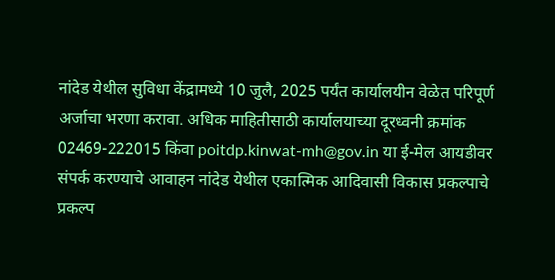नांदेड येथील सुविधा केंद्रामध्ये 10 जुलै, 2025 पर्यंत कार्यालयीन वेळेत परिपूर्ण अर्जाचा भरणा करावा. अधिक माहितीसाठी कार्यालयाच्या दूरध्वनी क्रमांक 02469-222015 किंवा poitdp.kinwat-mh@gov.in या ई-मेल आयडीवर संपर्क करण्याचे आवाहन नांदेड येथील एकात्मिक आदिवासी विकास प्रकल्पाचे प्रकल्प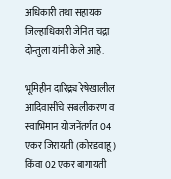अधिकारी तथा सहायक जिल्हाधिकारी जेनित चद्रा दोन्तुला यांनी केले आहे.

भूमिहीन दारिद्र्य रेषेखालील आदिवासींचे सबलीकरण व स्वाभिमान योजनेंतर्गत 04 एकर जिरायती (कोरडवाहू) किंवा 02 एकर बागायती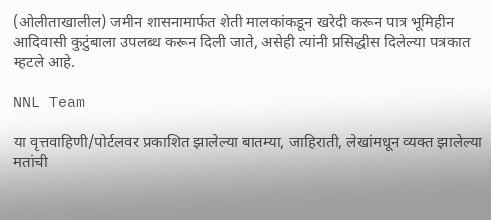(ओलीताखालील) जमीन शासनामार्फत शेती मालकांकडून खरेदी करून पात्र भूमिहीन आदिवासी कुटुंबाला उपलब्ध करून दिली जाते, असेही त्यांनी प्रसिद्धीस दिलेल्या पत्रकात म्हटले आहे.

NNL Team

या वृत्तवाहिणी/पोर्टलवर प्रकाशित झालेल्या बातम्या, जाहिराती, लेखांमधून व्यक्त झालेल्या मतांची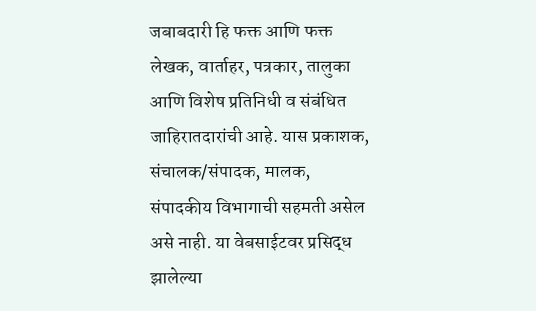जबाबदारी हि फक्त आणि फक्त लेखक, वार्ताहर, पत्रकार, तालुका आणि विशेष प्रतिनिधी व संबंधित जाहिरातदारांची आहे. यास प्रकाशक, संचालक/संपादक, मालक, संपादकीय विभागाची सहमती असेल असे नाही. या वेबसाईटवर प्रसिद्ध झालेल्या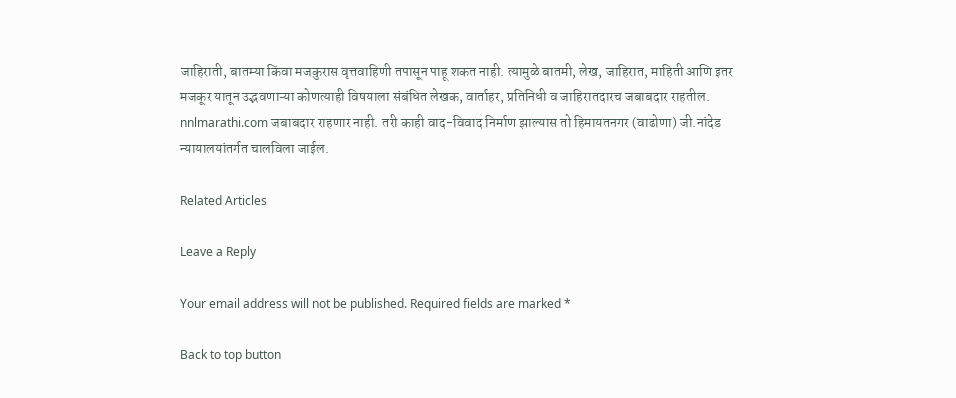जाहिराती, बातम्या किंवा मजकुरास वृत्तवाहिणी तपासून पाहू शकत नाही. त्यामुळे बातमी, लेख, जाहिरात, माहिती आणि इतर मजकूर यातून उद्भवणाऱ्या कोणत्याही विषयाला संबंधित लेखक, वार्ताहर, प्रतिनिधी व जाहिरातदारच जबाबदार राहतील. nnlmarathi.com जबाबदार राहणार नाही. तरी काही वाद-विवाद निर्माण झाल्यास तो हिमायतनगर (वाढोणा) जी.नांदेड न्यायालयांतर्गत चालविला जाईल.

Related Articles

Leave a Reply

Your email address will not be published. Required fields are marked *

Back to top button